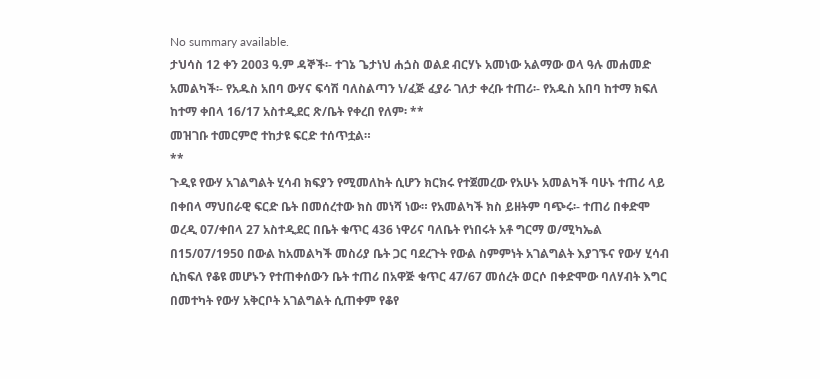No summary available.
ታህሳስ 12 ቀን 2003 ዓ.ም ዳኞች፡- ተገኔ ጌታነህ ሐጏስ ወልደ ብርሃኑ አመነው አልማው ወላ ዓሉ መሐመድ አመልካች፡- የአዱስ አበባ ውሃና ፍሳሽ ባለስልጣን ነ/ፈጅ ፈያራ ገለታ ቀረቡ ተጠሪ፡- የአዱስ አበባ ከተማ ክፍለ ከተማ ቀበላ 16/17 አስተዲደር ጽ/ቤት የቀረበ የለም፡ **
መዝገቡ ተመርምሮ ተከታዩ ፍርድ ተሰጥቷል።
**
ጉዲዩ የውሃ አገልግልት ሂሳብ ክፍያን የሚመለከት ሲሆን ክርክሩ የተጀመረው የአሁኑ አመልካች ባሁኑ ተጠሪ ላይ በቀበላ ማህበራዊ ፍርድ ቤት በመሰረተው ክስ መነሻ ነው። የአመልካች ክስ ይዘትም ባጭሩ፡- ተጠሪ በቀድሞ ወረዲ 07/ቀበላ 27 አስተዲደር በቤት ቁጥር 436 ነዋሪና ባለቤት የነበሩት አቶ ግርማ ወ/ሚካኤል በ15/07/1950 በውል ከአመልካች መስሪያ ቤት ጋር ባደረጉት የውል ስምምነት አገልግልት እያገኙና የውሃ ሂሳብ ሲከፍለ የቆዩ መሆኑን የተጠቀሰውን ቤት ተጠሪ በአዋጅ ቁጥር 47/67 መሰረት ወርሶ በቀድሞው ባለሃብት እግር በመተካት የውሃ አቅርቦት አገልግልት ሲጠቀም የቆየ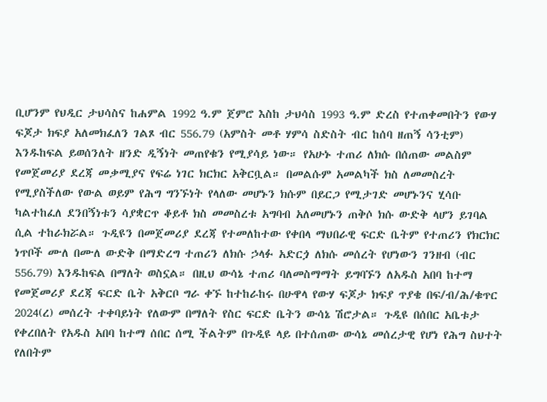ቢሆንም የህዲር ታህሳስና ከሐምል 1992 ዓ.ም ጀምሮ እስከ ታህሳስ 1993 ዓ.ም ድረስ የተጠቀመበትን የውሃ ፍጆታ ክፍያ አለመክፈለን ገልጾ ብር 556.79 (አምስት መቶ ሃምሳ ስድስት ብር ከሰባ ዘጠኝ ሳንቲም) እንዱከፍል ይወሰንለት ዘንድ ዲኝነት መጠየቁን የሚያሳይ ነው። የአሁኑ ተጠሪ ለክሱ በሰጠው መልስም የመጀመሪያ ደረጃ መቃሚያና የፍሬ ነገር ክርክር አቅርቧል። በመልሱም አመልካች ክስ ለመመስረት የሚያስችለው የውል ወይም የሕግ ግንኙነት የላለው መሆኑን ክሱም በይርጋ የሚታገድ መሆኑንና ሂሳቡ ካልተከፈለ ደንበኝነቱን ሳያቋርጥ ቆይቶ ክስ መመስረቱ አግባብ አለመሆኑን ጠቅሶ ክሱ ውድቅ ላሆን ይገባል ሲል ተከራክሯል። ጉዲዩን በመጀመሪያ ደረጃ የተመለከተው የቀበላ ማህበራዊ ፍርድ ቤትም የተጠሪን የክርክር ነጥቦች ሙለ በሙለ ውድቅ በማድረግ ተጠሪን ለክሱ ኃላፉ አድርጏ ለክሱ መሰረት የሆነውን ገንዘብ (ብር 556.79) እንዱከፍል በማለት ወስኗል። በዚህ ውሳኔ ተጠሪ ባለመስማማት ይግባኙን ለአዱስ አበባ ከተማ የመጀመሪያ ደረጃ ፍርድ ቤት አቅርቦ ግራ ቀኙ ከተከራከሩ በሁዋላ የውሃ ፍጆታ ክፍያ ጥያቄ በፍ/ብ/ሕ/ቁጥር 2024(ረ) መሰረት ተቀባይነት የለውም በማለት የስር ፍርድ ቤትን ውሳኔ ሽሮታል። ጉዲዩ በሰበር አቤቱታ የቀረበለት የአዱስ አበባ ከተማ ሰበር ሰሚ ችልትም በጉዲዩ ላይ በተሰጠው ውሳኔ መሰረታዊ የሆነ የሕግ ስህተት የለበትም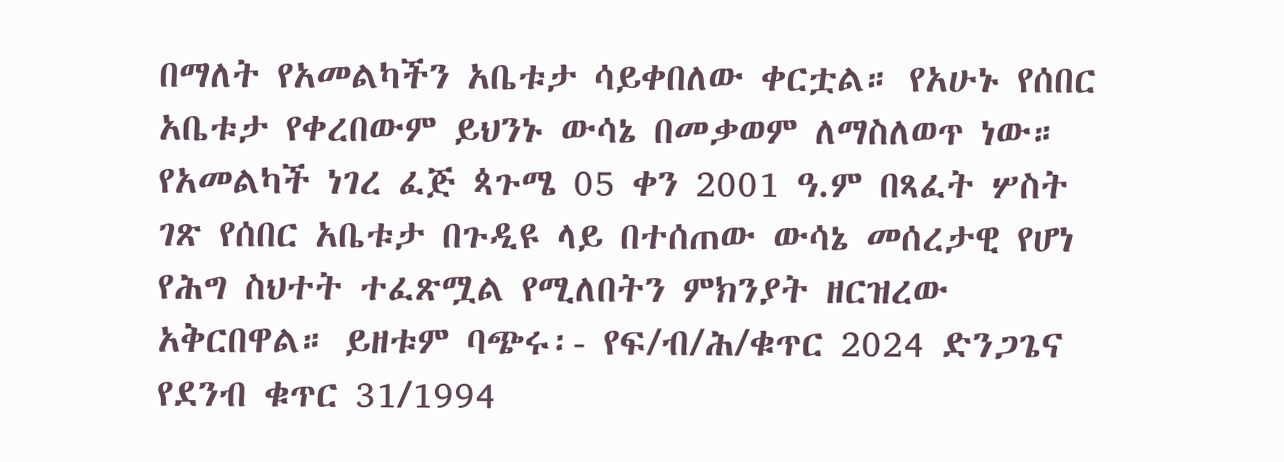በማለት የአመልካችን አቤቱታ ሳይቀበለው ቀርቷል። የአሁኑ የሰበር አቤቱታ የቀረበውም ይህንኑ ውሳኔ በመቃወም ለማስለወጥ ነው።
የአመልካች ነገረ ፈጅ ጳጉሜ 05 ቀን 2001 ዓ.ም በጻፈት ሦስት ገጽ የሰበር አቤቱታ በጉዲዩ ላይ በተሰጠው ውሳኔ መሰረታዊ የሆነ የሕግ ስህተት ተፈጽሟል የሚለበትን ምክንያት ዘርዝረው አቅርበዋል። ይዘቱም ባጭሩ፡- የፍ/ብ/ሕ/ቁጥር 2024 ድንጋጌና የደንብ ቁጥር 31/1994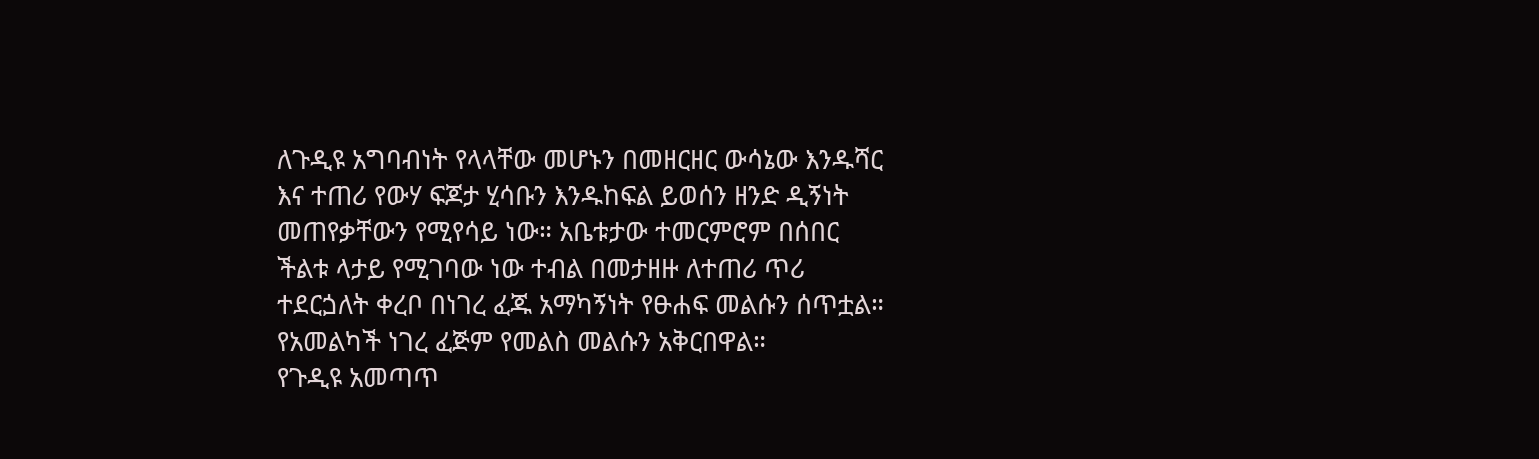ለጉዲዩ አግባብነት የላላቸው መሆኑን በመዘርዘር ውሳኔው እንዱሻር እና ተጠሪ የውሃ ፍጆታ ሂሳቡን እንዱከፍል ይወሰን ዘንድ ዲኝነት መጠየቃቸውን የሚየሳይ ነው። አቤቱታው ተመርምሮም በሰበር ችልቱ ላታይ የሚገባው ነው ተብል በመታዘዙ ለተጠሪ ጥሪ ተደርጏለት ቀረቦ በነገረ ፈጁ አማካኝነት የፁሐፍ መልሱን ሰጥቷል። የአመልካች ነገረ ፈጅም የመልስ መልሱን አቅርበዋል።
የጉዲዩ አመጣጥ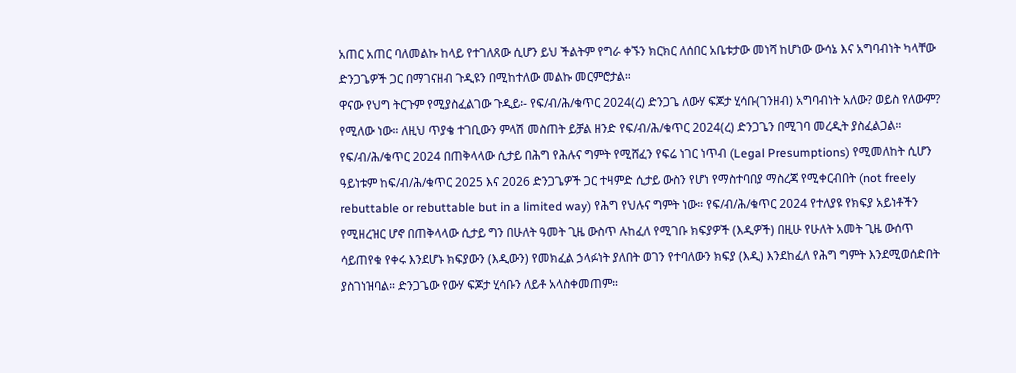አጠር አጠር ባለመልኩ ከላይ የተገለጸው ሲሆን ይህ ችልትም የግራ ቀኙን ክርክር ለሰበር አቤቱታው መነሻ ከሆነው ውሳኔ እና አግባብነት ካላቸው ድንጋጌዎች ጋር በማገናዘብ ጉዲዩን በሚከተለው መልኩ መርምሮታል።
ዋናው የህግ ትርጉም የሚያስፈልገው ጉዲይ፡- የፍ/ብ/ሕ/ቁጥር 2024(ረ) ድንጋጌ ለውሃ ፍጆታ ሂሳቡ(ገንዘብ) አግባብነት አለው? ወይስ የለውም? የሚለው ነው። ለዚህ ጥያቄ ተገቢውን ምላሽ መስጠት ይቻል ዘንድ የፍ/ብ/ሕ/ቁጥር 2024(ረ) ድንጋጌን በሚገባ መረዲት ያስፈልጋል።
የፍ/ብ/ሕ/ቁጥር 2024 በጠቅላላው ሲታይ በሕግ የሕሉና ግምት የሚሸፈን የፍሬ ነገር ነጥብ (Legal Presumptions) የሚመለከት ሲሆን ዓይነቱም ከፍ/ብ/ሕ/ቁጥር 2025 እና 2026 ድንጋጌዎች ጋር ተዛምድ ሲታይ ውስን የሆነ የማስተባበያ ማስረጃ የሚቀርብበት (not freely rebuttable or rebuttable but in a limited way) የሕግ የህሉና ግምት ነው። የፍ/ብ/ሕ/ቁጥር 2024 የተለያዩ የክፍያ አይነቶችን የሚዘረዝር ሆኖ በጠቅላላው ሲታይ ግን በሁለት ዓመት ጊዜ ውስጥ ሉከፈለ የሚገቡ ክፍያዎች (እዲዎች) በዚሁ የሁለት አመት ጊዜ ውሰጥ ሳይጠየቁ የቀሩ እንደሆኑ ክፍያውን (እዲውን) የመክፈል ኃላፉነት ያለበት ወገን የተባለውን ክፍያ (እዲ) እንደከፈለ የሕግ ግምት እንደሚወሰድበት ያስገነዝባል። ድንጋጌው የውሃ ፍጆታ ሂሳቡን ለይቶ አላስቀመጠም።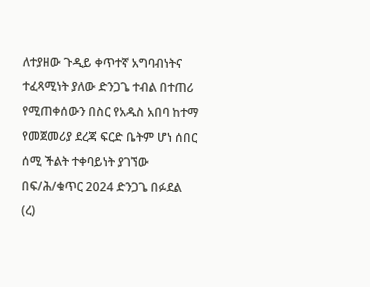ለተያዘው ጉዲይ ቀጥተኛ አግባብነትና ተፈጻሚነት ያለው ድንጋጌ ተብል በተጠሪ የሚጠቀሰውን በስር የአዱስ አበባ ከተማ የመጀመሪያ ደረጃ ፍርድ ቤትም ሆነ ሰበር ሰሚ ችልት ተቀባይነት ያገኘው በፍ/ሕ/ቁጥር 2024 ድንጋጌ በፉደል (ረ)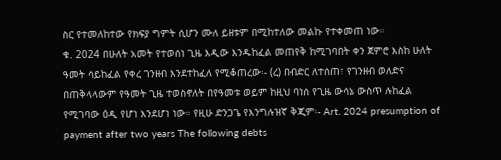ስር የተመለከተው የክፍያ ግምት ሲሆን ሙለ ይዘቱም በሚከተለው መልኩ የተቀመጠ ነው።
ቁ. 2024 በሁለት አመት የተወሰነ ጊዜ እዲው እንዱከፈል መጠየቅ ከሚገባበት ቀን ጀምሮ እስከ ሁለት ዓመት ሳይከፈል የቀረ ገንዘብ እንደተከፈለ የሚቆጠረው፡- (ረ) በብድር ለተሰጠ፣ የገንዘብ ወለድና በጠቅላላውም የዓመት ጊዜ ተወስኖለት በየዓመቱ ወይም ከዚህ ባነሰ የጊዜ ውሳኔ ውስጥ ሉከፈል የሚገባው ዕዲ የሆነ እንደሆነ ነው። የዚሁ ድንጋጌ የእንግሉዝኛ ቅጂም፡- Art. 2024 presumption of payment after two years The following debts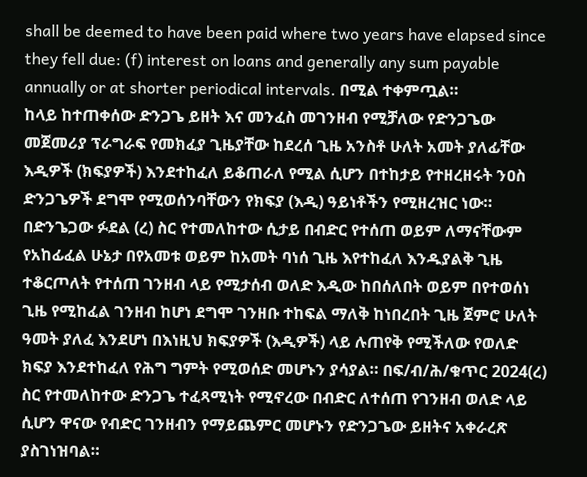shall be deemed to have been paid where two years have elapsed since they fell due: (f) interest on loans and generally any sum payable annually or at shorter periodical intervals. በሚል ተቀምጧል።
ከላይ ከተጠቀሰው ድንጋጌ ይዘት እና መንፈስ መገንዘብ የሚቻለው የድንጋጌው መጀመሪያ ፕራግራፍ የመክፈያ ጊዜያቸው ከደረሰ ጊዜ አንስቶ ሁለት አመት ያለፊቸው እዲዎች (ክፍያዎች) እንደተከፈለ ይቆጠራለ የሚል ሲሆን በተከታይ የተዘረዘሩት ንዐስ ድንጋጌዎች ደግሞ የሚወሰንባቸውን የክፍያ (እዲ) ዓይነቶችን የሚዘረዝር ነው። በድንጌጋው ፉደል (ረ) ስር የተመለከተው ሲታይ በብድር የተሰጠ ወይም ለማናቸውም የአከፊፈል ሁኔታ በየአመቱ ወይም ከአመት ባነሰ ጊዜ እየተከፈለ እንዱያልቅ ጊዜ ተቆርጦለት የተሰጠ ገንዘብ ላይ የሚታሰብ ወለድ እዲው ከበሰለበት ወይም በየተወሰነ ጊዜ የሚከፈል ገንዘብ ከሆነ ደግሞ ገንዘቡ ተከፍል ማለቅ ከነበረበት ጊዜ ጀምሮ ሁለት ዓመት ያለፈ እንደሆነ በእነዚህ ክፍያዎች (እዲዎች) ላይ ሉጠየቅ የሚችለው የወለድ ክፍያ እንደተከፈለ የሕግ ግምት የሚወሰድ መሆኑን ያሳያል። በፍ/ብ/ሕ/ቁጥር 2024(ረ) ስር የተመለከተው ድንጋጌ ተፈጻሚነት የሚኖረው በብድር ለተሰጠ የገንዘብ ወለድ ላይ ሲሆን ዋናው የብድር ገንዘብን የማይጨምር መሆኑን የድንጋጌው ይዘትና አቀራረጽ ያስገነዝባል።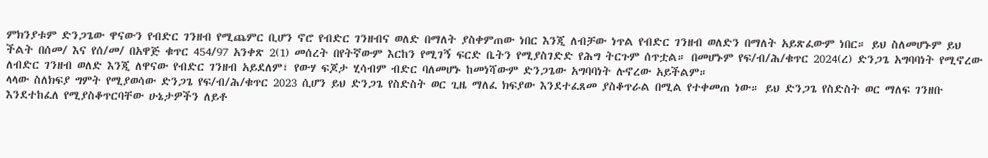ምክንያቱም ድንጋጌው ዋናውን የብድር ገንዘብ የሚጨምር ቢሆን ኖሮ የብድር ገንዘብና ወለድ በማለት ያስቀምጠው ነበር እንጂ ለብቻው ነጥል የብድር ገንዘብ ወለድን በማለት አይጽፈውም ነበር። ይህ ስለመሆኑም ይህ ችልት በሰመ/ እና የሰ/መ/ በአዋጅ ቁጥር 454/97 አንቀጽ 2(1) መሰረት በየትኛውም እርከን የሚገኝ ፍርድ ቤትን የሚያስገድድ የሕግ ትርጉም ሰጥቷል። በመሆኑም የፍ/ብ/ሕ/ቁጥር 2024(ረ) ድንጋጌ አግባባነት የሚኖረው ለብድር ገንዘብ ወለድ እንጂ ለዋናው የብድር ገንዘብ አይደለም፣ የውሃ ፍጆታ ሂሳብም ብድር ባለመሆኑ ከመነሻውም ድንጋጌው አግባባነት ሉኖረው አይችልም።
ላላው ስለክፍያ ግምት የሚያወሳው ድንጋጌ የፍ/ብ/ሕ/ቁጥር 2023 ሲሆን ይህ ድንጋጌ የስድስት ወር ጊዜ ማለፈ ክፍያው እንደተፈጸመ ያስቆጥራል በሚል የተቀመጠ ነው። ይህ ድንጋጌ የስድስት ወር ማለፍ ገንዘቡ እንደተከፈለ የሚያስቆጥርባቸው ሁኔታዎችን ለይቶ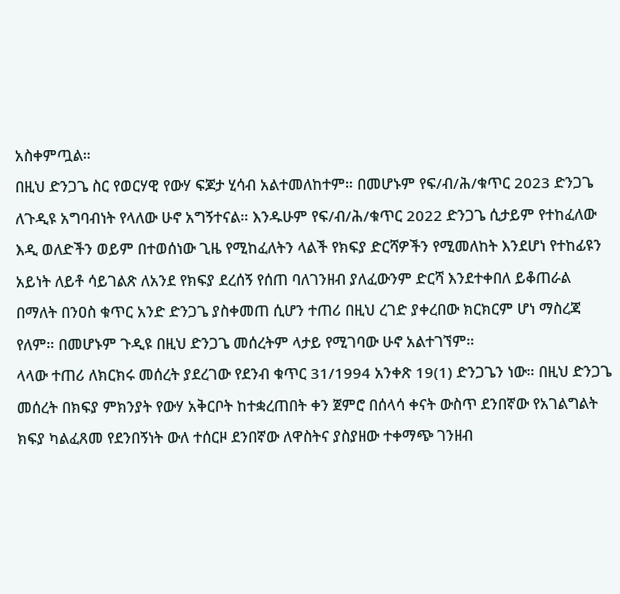አስቀምጧል።
በዚህ ድንጋጌ ስር የወርሃዊ የውሃ ፍጆታ ሂሳብ አልተመለከተም። በመሆኑም የፍ/ብ/ሕ/ቁጥር 2023 ድንጋጌ ለጉዲዩ አግባብነት የላለው ሁኖ አግኝተናል። እንዱሁም የፍ/ብ/ሕ/ቁጥር 2022 ድንጋጌ ሲታይም የተከፈለው እዲ ወለድችን ወይም በተወሰነው ጊዜ የሚከፈለትን ላልች የክፍያ ድርሻዎችን የሚመለከት እንደሆነ የተከፊዩን አይነት ለይቶ ሳይገልጽ ለአንደ የክፍያ ደረሰኝ የሰጠ ባለገንዘብ ያለፈውንም ድርሻ እንደተቀበለ ይቆጠራል በማለት በንዐስ ቁጥር አንድ ድንጋጌ ያስቀመጠ ሲሆን ተጠሪ በዚህ ረገድ ያቀረበው ክርክርም ሆነ ማስረጃ የለም። በመሆኑም ጉዲዩ በዚህ ድንጋጌ መሰረትም ላታይ የሚገባው ሁኖ አልተገኘም።
ላላው ተጠሪ ለክርክሩ መሰረት ያደረገው የደንብ ቁጥር 31/1994 አንቀጽ 19(1) ድንጋጌን ነው። በዚህ ድንጋጌ መሰረት በክፍያ ምክንያት የውሃ አቅርቦት ከተቋረጠበት ቀን ጀምሮ በሰላሳ ቀናት ውስጥ ደንበኛው የአገልግልት ክፍያ ካልፈጸመ የደንበኝነት ውለ ተሰርዞ ደንበኛው ለዋስትና ያስያዘው ተቀማጭ ገንዘብ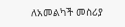ለአመልካች መስሪያ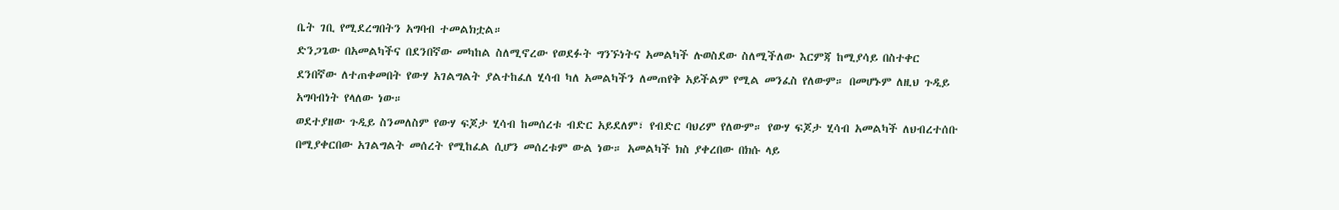ቤት ገቢ የሚደረግበትን አግባብ ተመልክቷል።
ድንጋጌው በአመልካችና በደንበኛው መካከል ስለሚኖረው የወደፉት ግንኙነትና አመልካች ሉወስደው ስለሚችለው እርምጃ ከሚያሳይ በስተቀር ደንበኛው ለተጠቀመበት የውሃ አገልግልት ያልተከፈለ ሂሳብ ካለ አመልካችን ለመጠየቅ አይችልም የሚል መንፈስ የለውም። በመሆኑም ለዚህ ጉዲይ አግባብነት የላለው ነው።
ወደተያዘው ጉዲይ ስንመለስም የውሃ ፍጆታ ሂሳብ ከመሰረቱ ብድር አይደለም፣ የብድር ባህሪም የለውም። የውሃ ፍጆታ ሂሳብ አመልካች ለህብረተሰቡ በሚያቀርበው አገልግልት መሰረት የሚከፈል ሲሆን መሰረቱም ውል ነው። አመልካች ክስ ያቀረበው በክሱ ላይ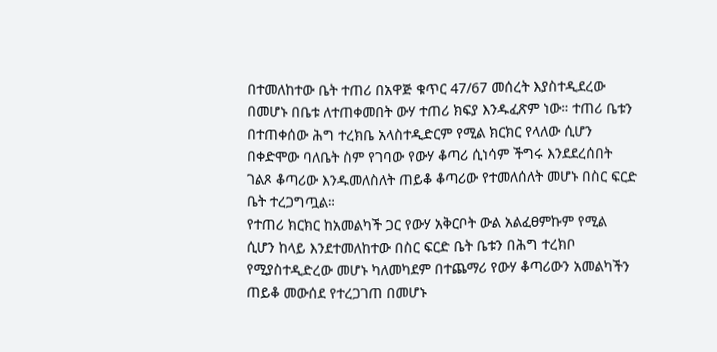በተመለከተው ቤት ተጠሪ በአዋጅ ቁጥር 47/67 መሰረት እያስተዲደረው በመሆኑ በቤቱ ለተጠቀመበት ውሃ ተጠሪ ክፍያ እንዱፈጽም ነው። ተጠሪ ቤቱን በተጠቀሰው ሕግ ተረክቤ አላስተዲድርም የሚል ክርክር የላለው ሲሆን በቀድሞው ባለቤት ስም የገባው የውሃ ቆጣሪ ሲነሳም ችግሩ እንደደረሰበት ገልጾ ቆጣሪው እንዱመለስለት ጠይቆ ቆጣሪው የተመለሰለት መሆኑ በስር ፍርድ ቤት ተረጋግጧል።
የተጠሪ ክርክር ከአመልካች ጋር የውሃ አቅርቦት ውል አልፈፀምኩም የሚል ሲሆን ከላይ እንደተመለከተው በስር ፍርድ ቤት ቤቱን በሕግ ተረክቦ የሚያስተዲድረው መሆኑ ካለመካደም በተጨማሪ የውሃ ቆጣሪውን አመልካችን ጠይቆ መውሰደ የተረጋገጠ በመሆኑ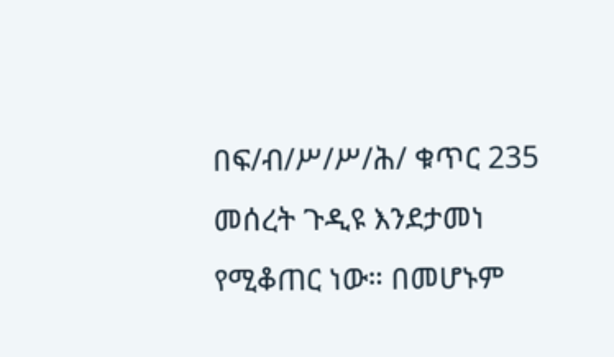በፍ/ብ/ሥ/ሥ/ሕ/ ቁጥር 235 መሰረት ጉዲዩ እንደታመነ የሚቆጠር ነው። በመሆኑም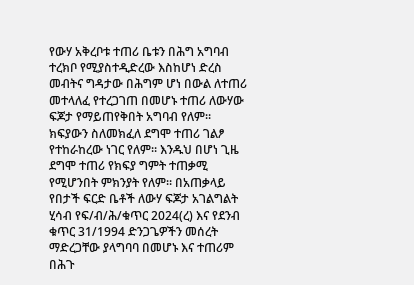የውሃ አቅረቦቱ ተጠሪ ቤቱን በሕግ አግባብ ተረክቦ የሚያስተዲድረው እስከሆነ ድረስ መብትና ግዳታው በሕግም ሆነ በውል ለተጠሪ መተላለፈ የተረጋገጠ በመሆኑ ተጠሪ ለውሃው ፍጆታ የማይጠየቅበት አግባብ የለም።
ክፍያውን ስለመክፈለ ደግሞ ተጠሪ ገልፆ የተከራከረው ነገር የለም። እንዱህ በሆነ ጊዜ ደግሞ ተጠሪ የክፍያ ግምት ተጠቃሚ የሚሆንበት ምክንያት የለም። በአጠቃላይ የበታች ፍርድ ቤቶች ለውሃ ፍጆታ አገልግልት ሂሳብ የፍ/ብ/ሕ/ቁጥር 2024(ረ) እና የደንብ ቁጥር 31/1994 ድንጋጌዎችን መሰረት ማድረጋቸው ያላግባባ በመሆኑ እና ተጠሪም በሕጉ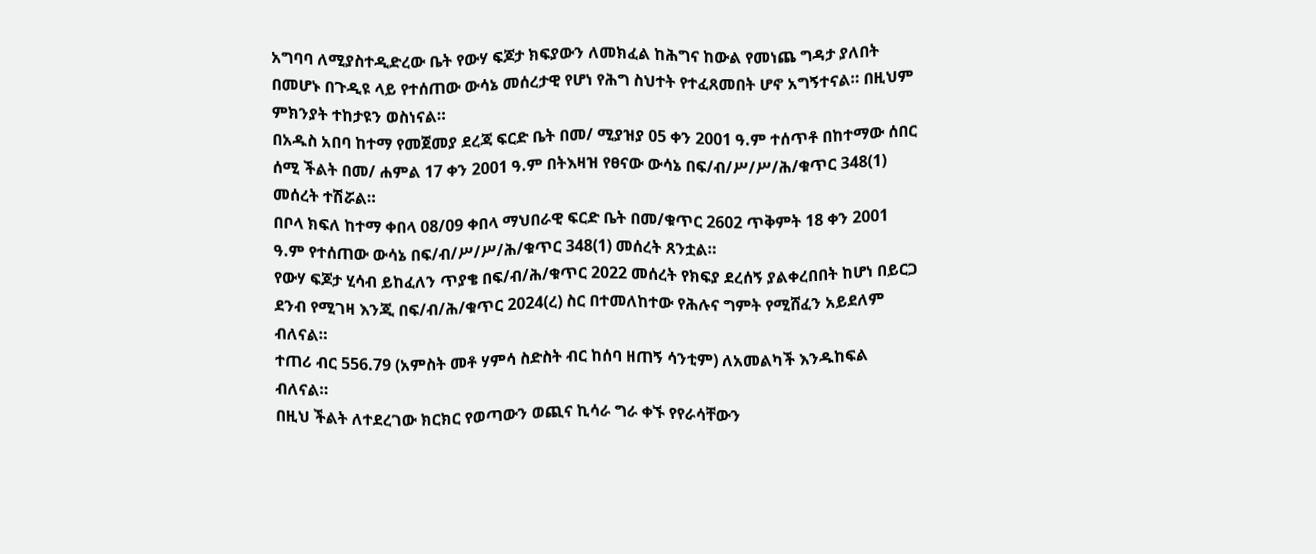አግባባ ለሚያስተዲድረው ቤት የውሃ ፍጆታ ክፍያውን ለመክፈል ከሕግና ከውል የመነጨ ግዳታ ያለበት በመሆኑ በጉዲዩ ላይ የተሰጠው ውሳኔ መሰረታዊ የሆነ የሕግ ስህተት የተፈጸመበት ሆኖ አግኝተናል። በዚህም ምክንያት ተከታዩን ወስነናል።
በአዱስ አበባ ከተማ የመጀመያ ደረጃ ፍርድ ቤት በመ/ ሚያዝያ 05 ቀን 2001 ዓ.ም ተሰጥቶ በከተማው ሰበር ሰሚ ችልት በመ/ ሐምል 17 ቀን 2001 ዓ.ም በትእዛዝ የፀናው ውሳኔ በፍ/ብ/ሥ/ሥ/ሕ/ቁጥር 348(1) መሰረት ተሽሯል።
በቦላ ክፍለ ከተማ ቀበላ 08/09 ቀበላ ማህበራዊ ፍርድ ቤት በመ/ቁጥር 2602 ጥቅምት 18 ቀን 2001 ዓ.ም የተሰጠው ውሳኔ በፍ/ብ/ሥ/ሥ/ሕ/ቁጥር 348(1) መሰረት ጸንቷል።
የውሃ ፍጆታ ሂሳብ ይከፈለን ጥያቄ በፍ/ብ/ሕ/ቁጥር 2022 መሰረት የክፍያ ደረሰኝ ያልቀረበበት ከሆነ በይርጋ ደንብ የሚገዛ እንጂ በፍ/ብ/ሕ/ቁጥር 2024(ረ) ስር በተመለከተው የሕሉና ግምት የሚሸፈን አይደለም ብለናል።
ተጠሪ ብር 556.79 (አምስት መቶ ሃምሳ ስድስት ብር ከሰባ ዘጠኝ ሳንቲም) ለአመልካች እንዱከፍል ብለናል።
በዚህ ችልት ለተደረገው ክርክር የወጣውን ወጪና ኪሳራ ግራ ቀኙ የየራሳቸውን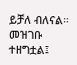ይቻለ ብለናል። መዝገቡ ተዘግቷል፤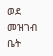ወደ መዝገብ ቤት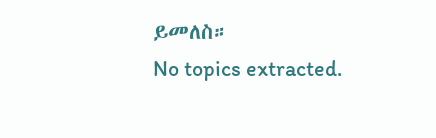ይመለስ።
No topics extracted.